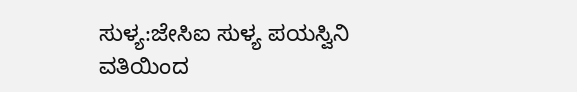ಸುಳ್ಯ:ಜೇಸಿಐ ಸುಳ್ಯ ಪಯಸ್ವಿನಿ ವತಿಯಿಂದ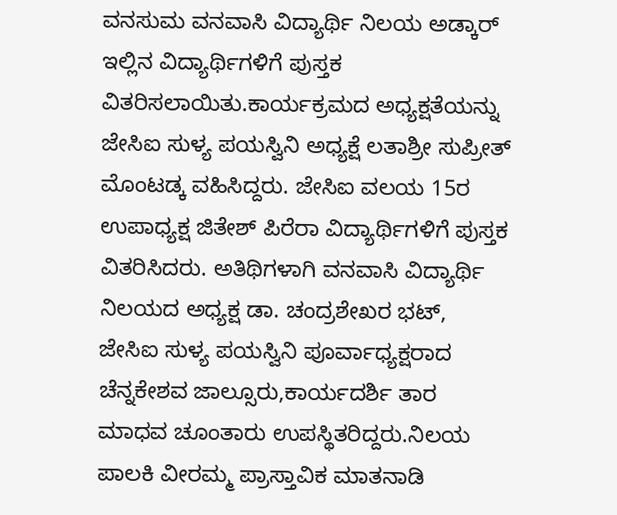ವನಸುಮ ವನವಾಸಿ ವಿದ್ಯಾರ್ಥಿ ನಿಲಯ ಅಡ್ಕಾರ್ ಇಲ್ಲಿನ ವಿದ್ಯಾರ್ಥಿಗಳಿಗೆ ಪುಸ್ತಕ ವಿತರಿಸಲಾಯಿತು.ಕಾರ್ಯಕ್ರಮದ ಅಧ್ಯಕ್ಷತೆಯನ್ನು ಜೇಸಿಐ ಸುಳ್ಯ ಪಯಸ್ವಿನಿ ಅಧ್ಯಕ್ಷೆ ಲತಾಶ್ರೀ ಸುಪ್ರೀತ್ ಮೊಂಟಡ್ಕ ವಹಿಸಿದ್ದರು. ಜೇಸಿಐ ವಲಯ 15ರ
ಉಪಾಧ್ಯಕ್ಷ ಜಿತೇಶ್ ಪಿರೆರಾ ವಿದ್ಯಾರ್ಥಿಗಳಿಗೆ ಪುಸ್ತಕ ವಿತರಿಸಿದರು. ಅತಿಥಿಗಳಾಗಿ ವನವಾಸಿ ವಿದ್ಯಾರ್ಥಿ ನಿಲಯದ ಅಧ್ಯಕ್ಷ ಡಾ. ಚಂದ್ರಶೇಖರ ಭಟ್, ಜೇಸಿಐ ಸುಳ್ಯ ಪಯಸ್ವಿನಿ ಪೂರ್ವಾಧ್ಯಕ್ಷರಾದ ಚೆನ್ನಕೇಶವ ಜಾಲ್ಸೂರು,ಕಾರ್ಯದರ್ಶಿ ತಾರ ಮಾಧವ ಚೂಂತಾರು ಉಪಸ್ಥಿತರಿದ್ದರು.ನಿಲಯ ಪಾಲಕಿ ವೀರಮ್ಮ ಪ್ರಾಸ್ತಾವಿಕ ಮಾತನಾಡಿ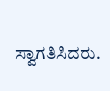ಸ್ವಾಗತಿಸಿದರು.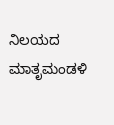ನಿಲಯದ ಮಾತೃಮಂಡಳಿ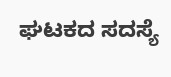ಘಟಕದ ಸದಸ್ಯೆ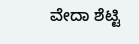ವೇದಾ ಶೆಟ್ಟಿ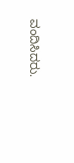ವಂದಿಸಿದರು.